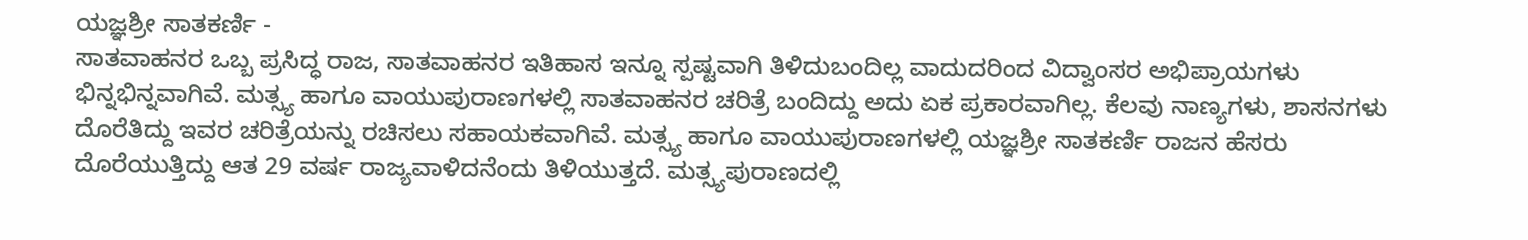ಯಜ್ಞಶ್ರೀ ಸಾತಕರ್ಣಿ -
ಸಾತವಾಹನರ ಒಬ್ಬ ಪ್ರಸಿದ್ಧ ರಾಜ, ಸಾತವಾಹನರ ಇತಿಹಾಸ ಇನ್ನೂ ಸ್ಪಷ್ಟವಾಗಿ ತಿಳಿದುಬಂದಿಲ್ಲ ವಾದುದರಿಂದ ವಿದ್ವಾಂಸರ ಅಭಿಪ್ರಾಯಗಳು ಭಿನ್ನಭಿನ್ನವಾಗಿವೆ. ಮತ್ಸ್ಯ ಹಾಗೂ ವಾಯುಪುರಾಣಗಳಲ್ಲಿ ಸಾತವಾಹನರ ಚರಿತ್ರೆ ಬಂದಿದ್ದು ಅದು ಏಕ ಪ್ರಕಾರವಾಗಿಲ್ಲ. ಕೆಲವು ನಾಣ್ಯಗಳು, ಶಾಸನಗಳು ದೊರೆತಿದ್ದು ಇವರ ಚರಿತ್ರೆಯನ್ನು ರಚಿಸಲು ಸಹಾಯಕವಾಗಿವೆ. ಮತ್ಸ್ಯ ಹಾಗೂ ವಾಯುಪುರಾಣಗಳಲ್ಲಿ ಯಜ್ಞಶ್ರೀ ಸಾತಕರ್ಣಿ ರಾಜನ ಹೆಸರು ದೊರೆಯುತ್ತಿದ್ದು ಆತ 29 ವರ್ಷ ರಾಜ್ಯವಾಳಿದನೆಂದು ತಿಳಿಯುತ್ತದೆ. ಮತ್ಸ್ಯಪುರಾಣದಲ್ಲಿ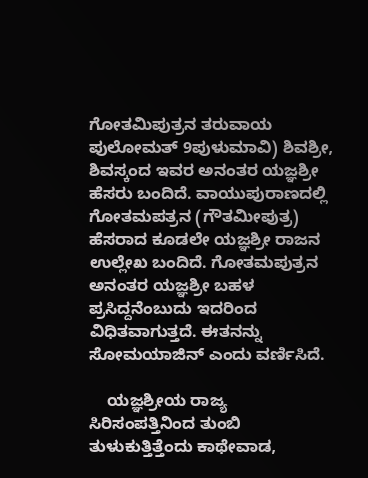ಗೋತಮಿಪುತ್ರನ ತರುವಾಯ ಪುಲೋಮತ್ 9ಪುಳುಮಾವಿ) ಶಿವಶ್ರೀ, ಶಿವಸ್ಕಂದ ಇವರ ಅನಂತರ ಯಜ್ಞಶ್ರೀ ಹೆಸರು ಬಂದಿದೆ. ವಾಯುಪುರಾಣದಲ್ಲಿ ಗೋತಮಪತ್ರನ (ಗೌತಮೀಪುತ್ರ) ಹೆಸರಾದ ಕೂಡಲೇ ಯಜ್ಞಶ್ರೀ ರಾಜನ ಉಲ್ಲೇಖ ಬಂದಿದೆ. ಗೋತಮಪುತ್ರನ ಅನಂತರ ಯಜ್ಞಶ್ರೀ ಬಹಳ ಪ್ರಸಿದ್ದನೆಂಬುದು ಇದರಿಂದ ವಿಧಿತವಾಗುತ್ತದೆ. ಈತನನ್ನು ಸೋಮಯಾಜಿನ್ ಎಂದು ವರ್ಣಿಸಿದೆ.

    ಯಜ್ಞಶ್ರೀಯ ರಾಜ್ಯ ಸಿರಿಸಂಪತ್ತಿನಿಂದ ತುಂಬಿ ತುಳುಕುತ್ತಿತ್ತೆಂದು ಕಾಥೇವಾಡ,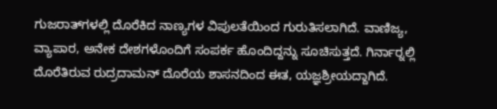ಗುಜರಾತ್‍ಗಳಲ್ಲಿ ದೊರೆಕಿದ ನಾಣ್ಯಗಳ ವಿಪುಲತೆಯಿಂದ ಗುರುತಿಸಲಾಗಿದೆ. ವಾಣಿಜ್ಯ, ವ್ಯಾಪಾರ, ಅನೇಕ ದೇಶಗಳೊಂದಿಗೆ ಸಂಪರ್ಕ ಹೊಂದಿದ್ದನ್ನು ಸೂಚಿಸುತ್ತದೆ. ಗಿರ್ನಾರ್‍ನಲ್ಲಿ ದೊರೆತಿರುವ ರುದ್ರದಾಮನ್ ದೊರೆಯ ಶಾಸನದಿಂದ ಈತ, ಯಜ್ಞಶ್ರೀಯದ್ದಾಗಿದೆ.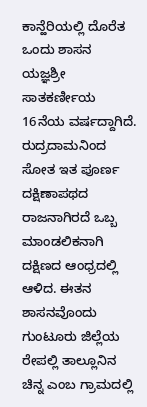ಕಾನ್ಹೆರಿಯಲ್ಲಿ ದೊರೆತ ಒಂದು ಶಾಸನ ಯಜ್ಞಶ್ರೀ ಸಾತಕರ್ಣೀಯ 16ನೆಯ ವರ್ಷದ್ದಾಗಿದೆ. ರುದ್ರದಾಮನಿಂದ ಸೋತ ಇತ ಪೂರ್ಣ ದಕ್ಷಿಣಾಪಥದ ರಾಜನಾಗಿರದೆ ಒಬ್ಬ ಮಾಂಡಲಿಕನಾಗಿ ದಕ್ಷಿಣದ ಆಂಧ್ರದಲ್ಲಿ ಆಳಿದ. ಈತನ ಶಾಸನವೊಂದು ಗುಂಟೂರು ಜಿಲ್ಲೆಯ ರೇಪಲ್ಲಿ ತಾಲ್ಲೂನಿನ ಚಿನ್ನ ಎಂಬ ಗ್ರಾಮದಲ್ಲಿ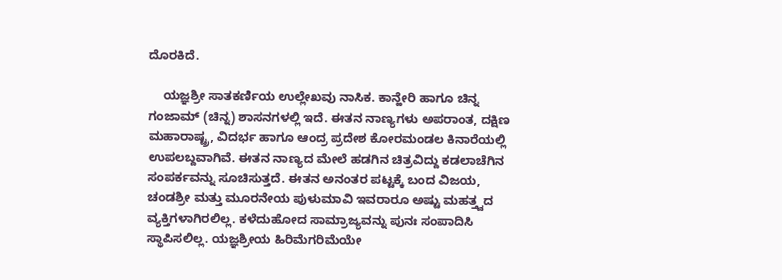ದೊರಕಿದೆ.

    ಯಜ್ಞಶ್ರೀ ಸಾತಕರ್ಣಿಯ ಉಲ್ಲೇಖವು ನಾಸಿಕ. ಕಾನ್ಹೇರಿ ಹಾಗೂ ಚಿನ್ನ ಗಂಜಾಮ್ (ಚಿನ್ನ) ಶಾಸನಗಳಲ್ಲಿ ಇದೆ. ಈತನ ನಾಣ್ಯಗಳು ಅಪರಾಂತ, ದಕ್ಷಿಣ ಮಹಾರಾಷ್ಟ್ರ, ವಿದರ್ಭ ಹಾಗೂ ಆಂದ್ರ ಪ್ರದೇಶ ಕೋರಮಂಡಲ ಕಿನಾರೆಯಲ್ಲಿ ಉಪಲಬ್ದವಾಗಿವೆ. ಈತನ ನಾಣ್ಯದ ಮೇಲೆ ಹಡಗಿನ ಚಿತ್ರವಿದ್ದು ಕಡಲಾಚೆಗಿನ ಸಂಪರ್ಕವನ್ನು ಸೂಚಿಸುತ್ತದೆ. ಈತನ ಅನಂತರ ಪಟ್ಟಕ್ಕೆ ಬಂದ ವಿಜಯ, ಚಂಡಶ್ರೀ ಮತ್ತು ಮೂರನೇಯ ಪುಳುಮಾವಿ ಇವರಾರೂ ಅಷ್ಟು ಮಹತ್ತ್ವದ ವ್ಯಕ್ತಿಗಳಾಗಿರಲಿಲ್ಲ. ಕಳೆದುಹೋದ ಸಾಮ್ರಾಜ್ಯವನ್ನು ಪುನಃ ಸಂಪಾದಿಸಿ ಸ್ಥಾಪಿಸಲಿಲ್ಲ. ಯಜ್ಞಶ್ರೀಯ ಹಿರಿಮೆಗರಿಮೆಯೇ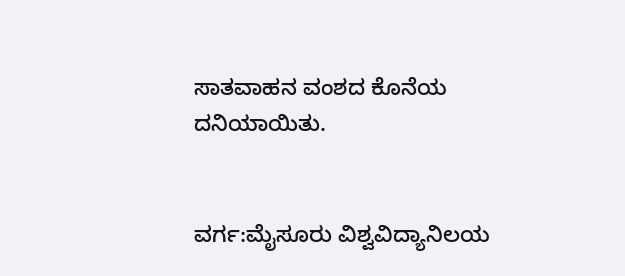ಸಾತವಾಹನ ವಂಶದ ಕೊನೆಯ ದನಿಯಾಯಿತು.


ವರ್ಗ:ಮೈಸೂರು ವಿಶ್ವವಿದ್ಯಾನಿಲಯ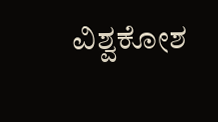ವಿಶ್ವಕೋಶ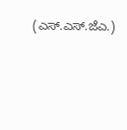(ಎಸ್.ಎಸ್.ಜೆಎ.)